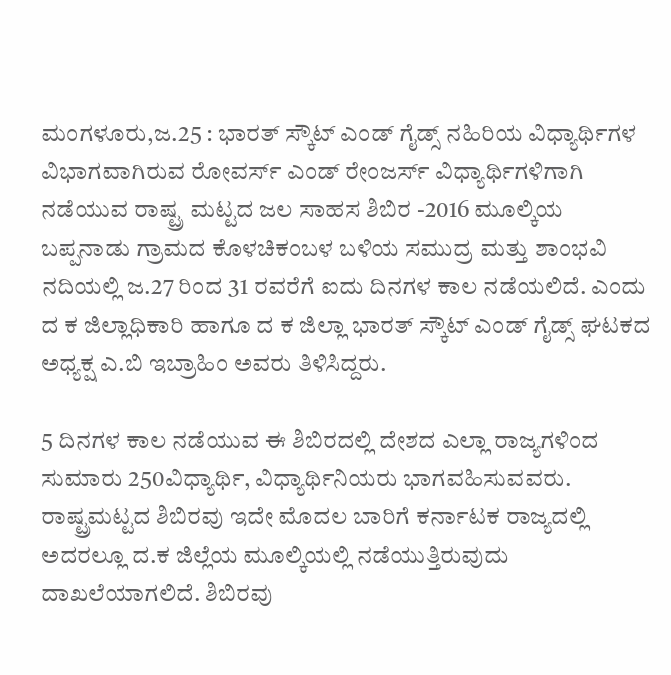ಮಂಗಳೂರು,ಜ.25 : ಭಾರತ್ ಸ್ಕೌಟ್ ಎಂಡ್ ಗೈಡ್ಸ್ ನಹಿರಿಯ ವಿಧ್ಯಾರ್ಥಿಗಳ ವಿಭಾಗವಾಗಿರುವ ರೋವರ್ಸ್ ಎಂಡ್ ರೇಂಜರ್ಸ್ ವಿಧ್ಯಾರ್ಥಿಗಳಿಗಾಗಿ ನಡೆಯುವ ರಾಷ್ಟ್ರ ಮಟ್ಟದ ಜಲ ಸಾಹಸ ಶಿಬಿರ -2016 ಮೂಲ್ಕಿಯ ಬಪ್ಪನಾಡು ಗ್ರಾಮದ ಕೊಳಚಿಕಂಬಳ ಬಳಿಯ ಸಮುದ್ರ ಮತ್ತು ಶಾಂಭವಿ ನದಿಯಲ್ಲಿ ಜ.27 ರಿಂದ 31 ರವರೆಗೆ ಐದು ದಿನಗಳ ಕಾಲ ನಡೆಯಲಿದೆ. ಎಂದು ದ ಕ ಜಿಲ್ಲಾಧಿಕಾರಿ ಹಾಗೂ ದ ಕ ಜಿಲ್ಲಾ ಭಾರತ್ ಸ್ಕೌಟ್ ಎಂಡ್ ಗೈಡ್ಸ್ ಘಟಕದ ಅಧ್ಯಕ್ಷ ಎ.ಬಿ ಇಬ್ರಾಹಿಂ ಅವರು ತಿಳಿಸಿದ್ದರು.

5 ದಿನಗಳ ಕಾಲ ನಡೆಯುವ ಈ ಶಿಬಿರದಲ್ಲಿ ದೇಶದ ಎಲ್ಲಾ ರಾಜ್ಯಗಳಿಂದ ಸುಮಾರು 250ವಿಧ್ಯಾರ್ಥಿ, ವಿಧ್ಯಾರ್ಥಿನಿಯರು ಭಾಗವಹಿಸುವವರು.
ರಾಷ್ಟ್ರಮಟ್ಟದ ಶಿಬಿರವು ಇದೇ ಮೊದಲ ಬಾರಿಗೆ ಕರ್ನಾಟಕ ರಾಜ್ಯದಲ್ಲಿ ಅದರಲ್ಲೂ ದ.ಕ ಜಿಲ್ಲೆಯ ಮೂಲ್ಕಿಯಲ್ಲಿ ನಡೆಯುತ್ತಿರುವುದು ದಾಖಲೆಯಾಗಲಿದೆ. ಶಿಬಿರವು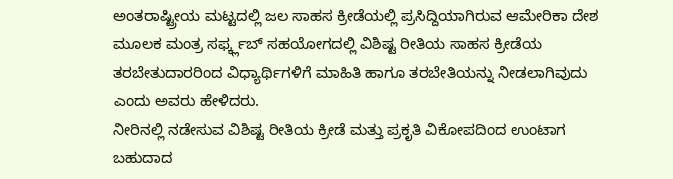ಅಂತರಾಷ್ಟ್ರೀಯ ಮಟ್ಟದಲ್ಲಿ ಜಲ ಸಾಹಸ ಕ್ರೀಡೆಯಲ್ಲಿ ಪ್ರಸಿದ್ದಿಯಾಗಿರುವ ಆಮೇರಿಕಾ ದೇಶ ಮೂಲಕ ಮಂತ್ರ ಸರ್ಫ್ಕ್ಲಬ್ ಸಹಯೋಗದಲ್ಲಿ ವಿಶಿಷ್ಟ ರೀತಿಯ ಸಾಹಸ ಕ್ರೀಡೆಯ ತರಬೇತುದಾರರಿಂದ ವಿಧ್ಯಾರ್ಥಿಗಳಿಗೆ ಮಾಹಿತಿ ಹಾಗೂ ತರಬೇತಿಯನ್ನು ನೀಡಲಾಗಿವುದು ಎಂದು ಅವರು ಹೇಳಿದರು.
ನೀರಿನಲ್ಲಿ ನಡೇಸುವ ವಿಶಿಷ್ಟ ರೀತಿಯ ಕ್ರೀಡೆ ಮತ್ತು ಪ್ರಕೃತಿ ವಿಕೋಪದಿಂದ ಉಂಟಾಗ ಬಹುದಾದ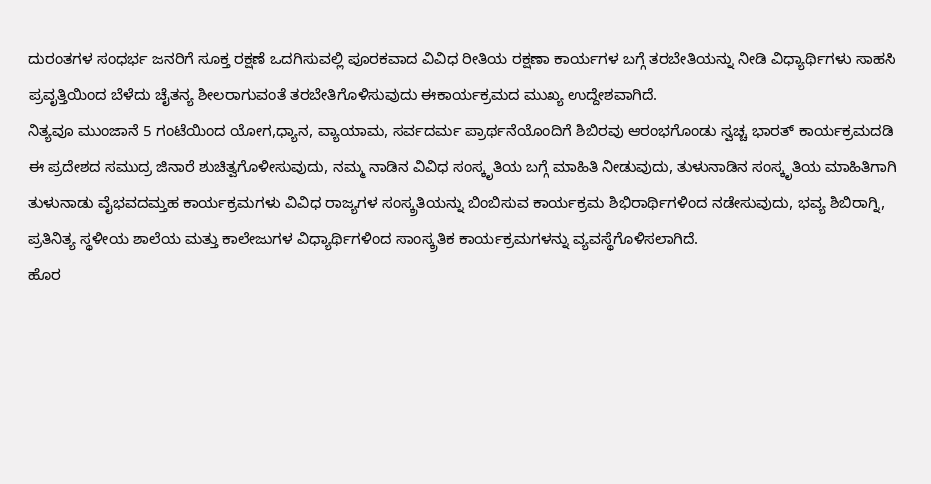ದುರಂತಗಳ ಸಂಧರ್ಭ ಜನರಿಗೆ ಸೂಕ್ತ ರಕ್ಷಣೆ ಒದಗಿಸುವಲ್ಲಿ ಪೂರಕವಾದ ವಿವಿಧ ರೀತಿಯ ರಕ್ಷಣಾ ಕಾರ್ಯಗಳ ಬಗ್ಗೆ ತರಬೇತಿಯನ್ನು ನೀಡಿ ವಿಧ್ಯಾರ್ಥಿಗಳು ಸಾಹಸಿ ಪ್ರವೃತ್ತಿಯಿಂದ ಬೆಳೆದು ಚೈತನ್ಯ ಶೀಲರಾಗುವಂತೆ ತರಬೇತಿಗೊಳಿಸುವುದು ಈಕಾರ್ಯಕ್ರಮದ ಮುಖ್ಯ ಉದ್ದೇಶವಾಗಿದೆ.
ನಿತ್ಯವೂ ಮುಂಜಾನೆ 5 ಗಂಟೆಯಿಂದ ಯೋಗ,ಧ್ಯಾನ, ವ್ಯಾಯಾಮ, ಸರ್ವದರ್ಮ ಪ್ರಾರ್ಥನೆಯೊಂದಿಗೆ ಶಿಬಿರವು ಆರಂಭಗೊಂಡು ಸ್ವಚ್ಚ ಭಾರತ್ ಕಾರ್ಯಕ್ರಮದಡಿ ಈ ಪ್ರದೇಶದ ಸಮುದ್ರ ಜಿನಾರೆ ಶುಚಿತ್ವಗೊಳೀಸುವುದು, ನಮ್ಮ ನಾಡಿನ ವಿವಿಧ ಸಂಸ್ಕೃತಿಯ ಬಗ್ಗೆ ಮಾಹಿತಿ ನೀಡುವುದು, ತುಳುನಾಡಿನ ಸಂಸ್ಕೃತಿಯ ಮಾಹಿತಿಗಾಗಿ ತುಳುನಾಡು ವೈಭವದಮ್ತಹ ಕಾರ್ಯಕ್ರಮಗಳು ವಿವಿಧ ರಾಜ್ಯಗಳ ಸಂಸ್ಕ್ರತಿಯನ್ನು ಬಿಂಬಿಸುವ ಕಾರ್ಯಕ್ರಮ ಶಿಭಿರಾರ್ಥಿಗಳಿಂದ ನಡೇಸುವುದು, ಭವ್ಯ ಶಿಬಿರಾಗ್ನಿ, ಪ್ರತಿನಿತ್ಯ ಸ್ಥಳೀಯ ಶಾಲೆಯ ಮತ್ತು ಕಾಲೇಜುಗಳ ವಿಧ್ಯಾರ್ಥಿಗಳಿಂದ ಸಾಂಸ್ಕ್ರತಿಕ ಕಾರ್ಯಕ್ರಮಗಳನ್ನು ವ್ಯವಸ್ಥೆಗೊಳಿಸಲಾಗಿದೆ.
ಹೊರ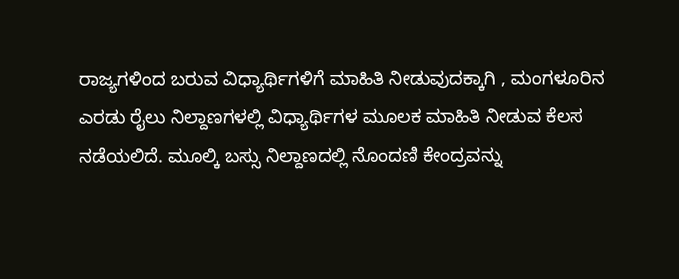ರಾಜ್ಯಗಳಿಂದ ಬರುವ ವಿಧ್ಯಾರ್ಥಿಗಳಿಗೆ ಮಾಹಿತಿ ನೀಡುವುದಕ್ಕಾಗಿ , ಮಂಗಳೂರಿನ ಎರಡು ರೈಲು ನಿಲ್ದಾಣಗಳಲ್ಲಿ ವಿಧ್ಯಾರ್ಥಿಗಳ ಮೂಲಕ ಮಾಹಿತಿ ನೀಡುವ ಕೆಲಸ ನಡೆಯಲಿದೆ. ಮೂಲ್ಕಿ ಬಸ್ಸು ನಿಲ್ದಾಣದಲ್ಲಿ ನೊಂದಣಿ ಕೇಂದ್ರವನ್ನು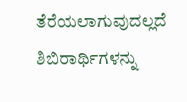ತೆರೆಯಲಾಗುವುದಲ್ಲದೆ ಶಿಬಿರಾರ್ಥಿಗಳನ್ನು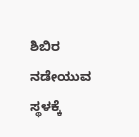ಶಿಬಿರ ನಡೇಯುವ ಸ್ಥಳಕ್ಕೆ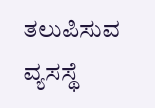ತಲುಪಿಸುವ ವ್ಯಸಸ್ಥೆ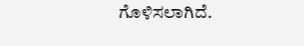ಗೊಳಿಸಲಾಗಿದೆ.